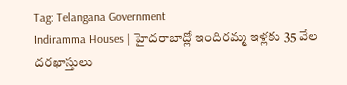Tag: Telangana Government
Indiramma Houses | హైదరాబాద్లో ఇందిరమ్మ ఇళ్లకు 35 వేల దరఖాస్తులు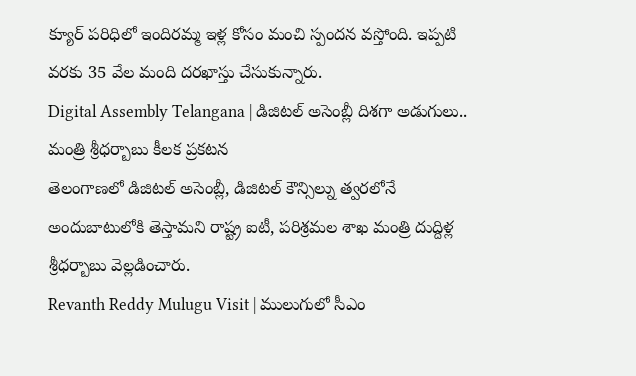క్యూర్ పరిధిలో ఇందిరమ్మ ఇళ్ల కోసం మంచి స్పందన వస్తోంది. ఇప్పటి వరకు 35 వేల మంది దరఖాస్తు చేసుకున్నారు.
Digital Assembly Telangana | డిజిటల్ అసెంబ్లీ దిశగా అడుగులు.. మంత్రి శ్రీధర్బాబు కీలక ప్రకటన
తెలంగాణలో డిజిటల్ అసెంబ్లీ, డిజిటల్ కౌన్సిల్ను త్వరలోనే అందుబాటులోకి తెస్తామని రాష్ట్ర ఐటీ, పరిశ్రమల శాఖ మంత్రి దుద్దిళ్ల శ్రీధర్బాబు వెల్లడించారు.
Revanth Reddy Mulugu Visit | ములుగులో సీఎం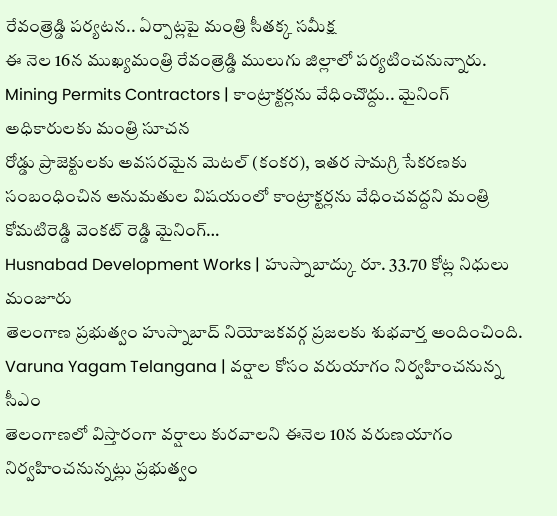రేవంత్రెడ్డి పర్యటన.. ఏర్పాట్లపై మంత్రి సీతక్క సమీక్ష
ఈ నెల 16న ముఖ్యమంత్రి రేవంత్రెడ్డి ములుగు జిల్లాలో పర్యటించనున్నారు.
Mining Permits Contractors | కాంట్రాక్టర్లను వేధించొద్దు.. మైనింగ్ అధికారులకు మంత్రి సూచన
రోడ్డు ప్రాజెక్టులకు అవసరమైన మెటల్ (కంకర), ఇతర సామగ్రి సేకరణకు సంబంధించిన అనుమతుల విషయంలో కాంట్రాక్టర్లను వేధించవద్దని మంత్రి కోమటిరెడ్డి వెంకట్ రెడ్డి మైనింగ్…
Husnabad Development Works | హుస్నాబాద్కు రూ. 33.70 కోట్ల నిధులు మంజూరు
తెలంగాణ ప్రభుత్వం హుస్నాబాద్ నియోజకవర్గ ప్రజలకు శుభవార్త అందించింది.
Varuna Yagam Telangana | వర్షాల కోసం వరుయాగం నిర్వహించనున్న సీఎం
తెలంగాణలో విస్తారంగా వర్షాలు కురవాలని ఈనెల 10న వరుణయాగం నిర్వహించనున్నట్లు ప్రభుత్వం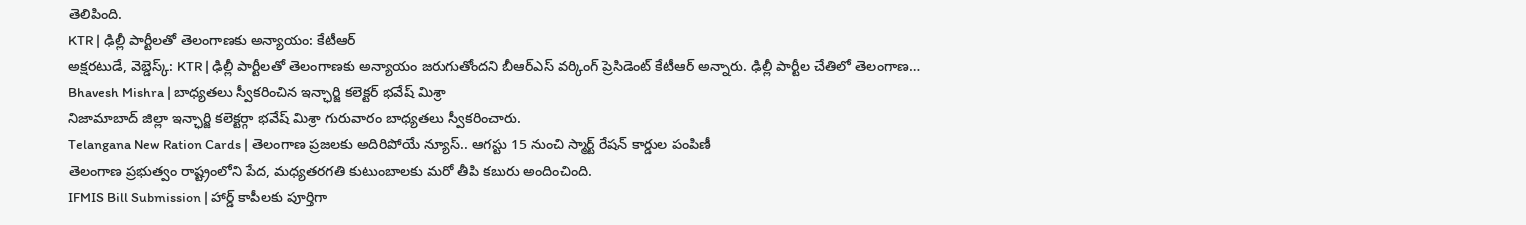తెలిపింది.
KTR | ఢిల్లీ పార్టీలతో తెలంగాణకు అన్యాయం: కేటీఆర్
అక్షరటుడే, వెబ్డెస్క్: KTR | ఢిల్లీ పార్టీలతో తెలంగాణకు అన్యాయం జరుగుతోందని బీఆర్ఎస్ వర్కింగ్ ప్రెసిడెంట్ కేటీఆర్ అన్నారు. ఢిల్లీ పార్టీల చేతిలో తెలంగాణ…
Bhavesh Mishra | బాధ్యతలు స్వీకరించిన ఇన్ఛార్జి కలెక్టర్ భవేష్ మిశ్రా
నిజామాబాద్ జిల్లా ఇన్ఛార్జి కలెక్టర్గా భవేష్ మిశ్రా గురువారం బాధ్యతలు స్వీకరించారు.
Telangana New Ration Cards | తెలంగాణ ప్రజలకు అదిరిపోయే న్యూస్.. ఆగస్టు 15 నుంచి స్మార్ట్ రేషన్ కార్డుల పంపిణీ
తెలంగాణ ప్రభుత్వం రాష్ట్రంలోని పేద, మధ్యతరగతి కుటుంబాలకు మరో తీపి కబురు అందించింది.
IFMIS Bill Submission | హార్డ్ కాపీలకు పూర్తిగా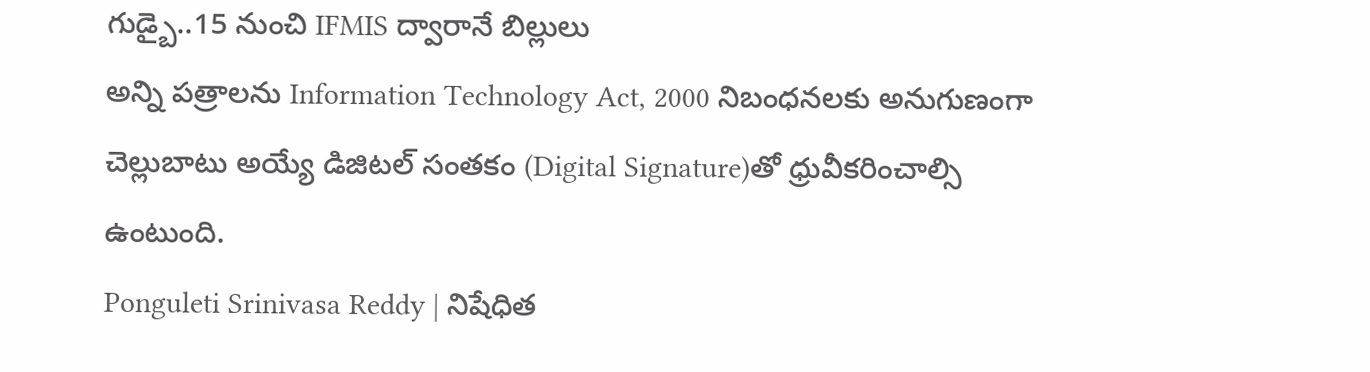గుడ్బై..15 నుంచి IFMIS ద్వారానే బిల్లులు
అన్ని పత్రాలను Information Technology Act, 2000 నిబంధనలకు అనుగుణంగా చెల్లుబాటు అయ్యే డిజిటల్ సంతకం (Digital Signature)తో ధ్రువీకరించాల్సి ఉంటుంది.
Ponguleti Srinivasa Reddy | నిషేధిత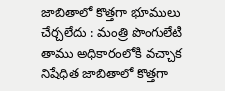జాబితాలో కొత్తగా భూములు చేర్చలేదు : మంత్రి పొంగులేటి
తాము అధికారంలోకి వచ్చాక నిషేధిత జాబితాలో కొత్తగా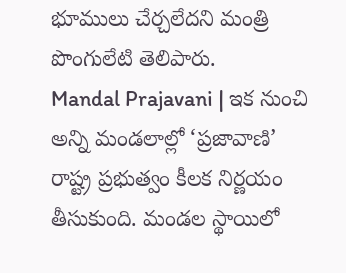భూములు చేర్చలేదని మంత్రి పొంగులేటి తెలిపారు.
Mandal Prajavani | ఇక నుంచి అన్ని మండలాల్లో ‘ప్రజావాణి’
రాష్ట్ర ప్రభుత్వం కీలక నిర్ణయం తీసుకుంది. మండల స్థాయిలో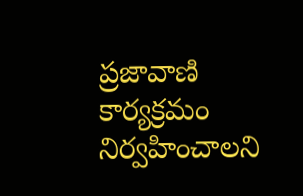ప్రజావాణి కార్యక్రమం నిర్వహించాలని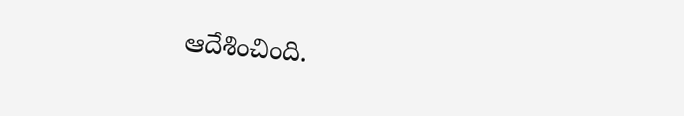ఆదేశించింది.